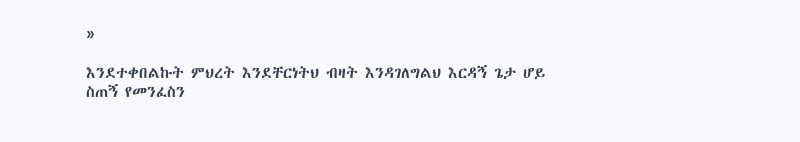»

እንደተቀበልኩት ምህረት እንደቸርነትህ ብዛት እንዳገለግልህ እርዳኝ ጌታ ሆይ ስጠኝ የመንፈስን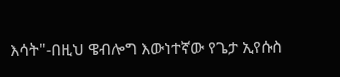እሳት"-በዚህ ዌብሎግ እውነተኛው የጌታ ኢየሱስ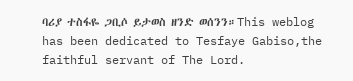ባሪያ ተስፋዬ ጋቢሶ ይታወስ ዘንድ ወሰንን።This weblog has been dedicated to Tesfaye Gabiso,the faithful servant of The Lord.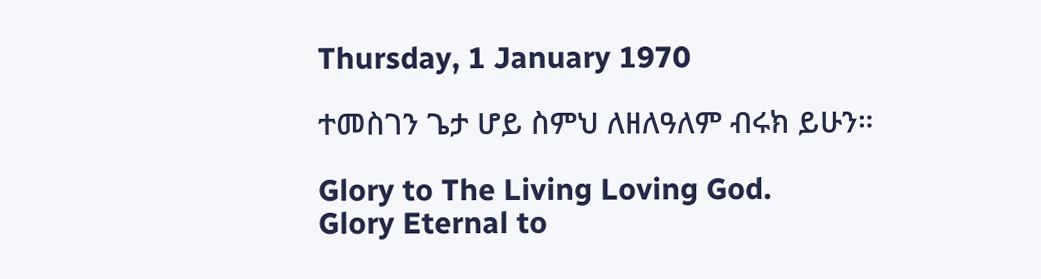Thursday, 1 January 1970

ተመስገን ጌታ ሆይ ስምህ ለዘለዓለም ብሩክ ይሁን።

Glory to The Living Loving God.
Glory Eternal to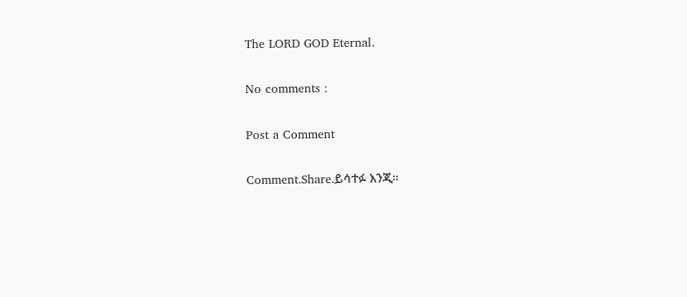The LORD GOD Eternal.

No comments :

Post a Comment

Comment.Share.ይሳተፉ እንጂ።